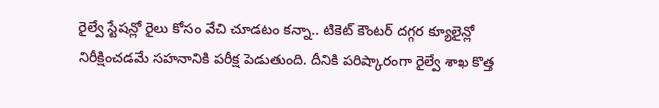రైల్వే స్టేషన్లో రైలు కోసం వేచి చూడటం కన్నా.. టికెట్ కౌంటర్ దగ్గర క్యూలైన్లో నిరీక్షించడమే సహనానికి పరీక్ష పెడుతుంది. దీనికి పరిష్కారంగా రైల్వే శాఖ కొత్త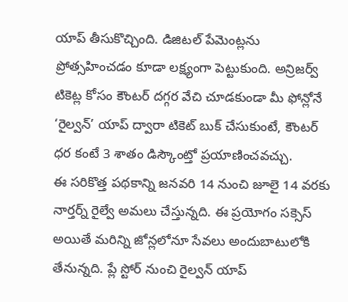యాప్ తీసుకొచ్చింది. డిజిటల్ పేమెంట్లను ప్రోత్సహించడం కూడా లక్ష్యంగా పెట్టుకుంది. అన్రిజర్వ్ టికెట్ల కోసం కౌంటర్ దగ్గర వేచి చూడకుండా మీ ఫోన్లోనే ‘రైల్వన్’ యాప్ ద్వారా టికెట్ బుక్ చేసుకుంటే, కౌంటర్ ధర కంటే 3 శాతం డిస్కౌంట్తో ప్రయాణించవచ్చు.
ఈ సరికొత్త పథకాన్ని జనవరి 14 నుంచి జూలై 14 వరకు నార్తర్న్ రైల్వే అమలు చేస్తున్నది. ఈ ప్రయోగం సక్సెస్ అయితే మరిన్ని జోన్లలోనూ సేవలు అందుబాటులోకి తేనున్నది. ప్లే స్టోర్ నుంచి రైల్వన్ యాప్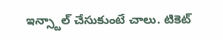ఇన్స్టాల్ చేసుకుంటే చాలు. టికెట్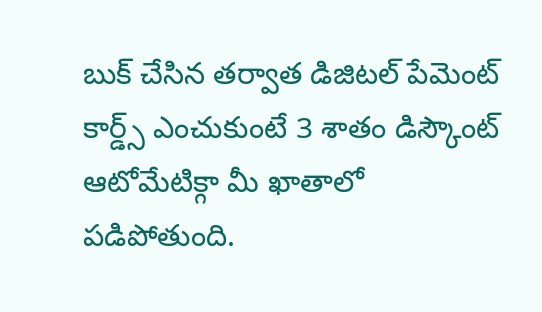బుక్ చేసిన తర్వాత డిజిటల్ పేమెంట్ కార్డ్స్ ఎంచుకుంటే 3 శాతం డిస్కౌంట్ ఆటోమేటిక్గా మీ ఖాతాలో పడిపోతుంది.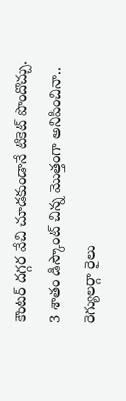కౌంటర్ దగ్గర వేచి చూడకుండానే టికెట్ పొందొచ్చు. 3 శాతం డిస్కౌంట్ చిన్న మొత్తంగా అనిపించినా.. రెగ్యులర్గా రైలు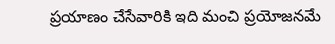ప్రయాణం చేసేవారికి ఇది మంచి ప్రయోజనమే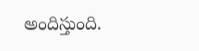అందిస్తుంది.